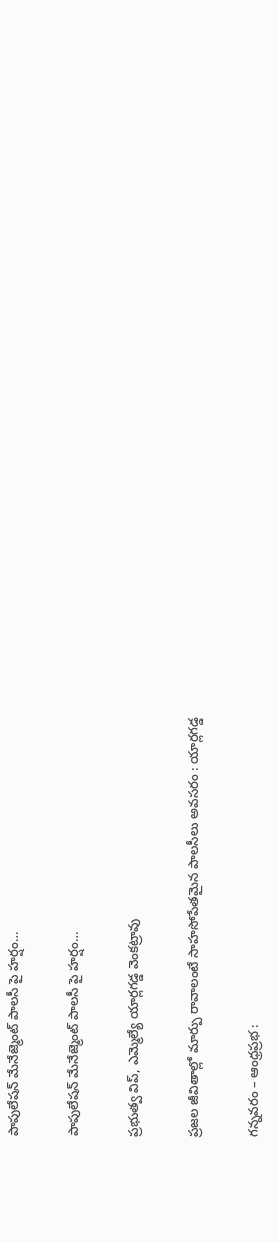పాపులేషన్ మేనేజ్మెంట్ పాలసీ పై హర్షం…

పాపులేషన్ మేనేజ్మెంట్ పాలసీ పై హర్షం…

ప్రభుత్వ విప్, ఎమ్మెల్యే యార్లగడ్డ వెంకట్రావు

ప్రజల జీవితాల్లో మార్పు రావాలంటే సాహసోపేతమైన పాలసీలు అవసరం : యార్లగడ్డ

గన్నవరం – ఆంధ్రప్రభ :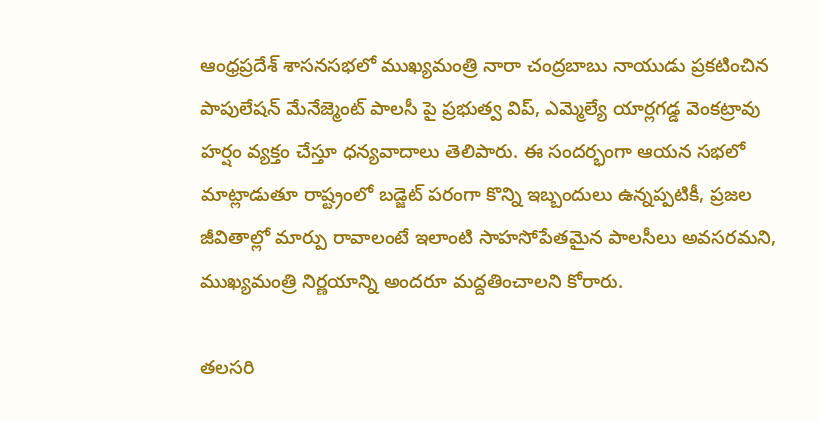ఆంధ్రప్రదేశ్ శాసనసభలో ముఖ్యమంత్రి నారా చంద్రబాబు నాయుడు ప్రకటించిన పాపులేషన్ మేనేజ్మెంట్ పాలసీ పై ప్రభుత్వ విప్, ఎమ్మెల్యే యార్లగడ్డ వెంకట్రావు హర్షం వ్యక్తం చేస్తూ ధన్యవాదాలు తెలిపారు. ఈ సందర్భంగా ఆయన సభలో మాట్లాడుతూ రాష్ట్రంలో బడ్జెట్ పరంగా కొన్ని ఇబ్బందులు ఉన్నప్పటికీ, ప్రజల జీవితాల్లో మార్పు రావాలంటే ఇలాంటి సాహసోపేతమైన పాలసీలు అవసరమని, ముఖ్యమంత్రి నిర్ణయాన్ని అందరూ మద్దతించాలని కోరారు.

తలసరి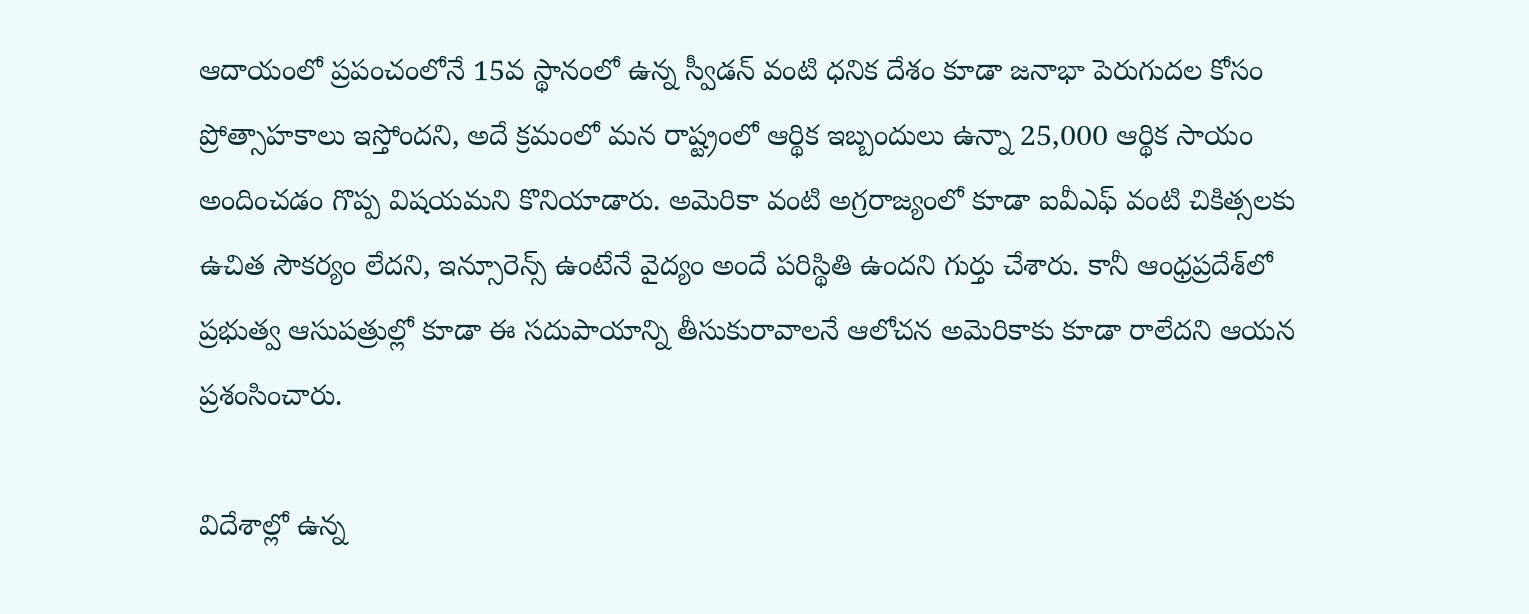ఆదాయంలో ప్రపంచంలోనే 15వ స్థానంలో ఉన్న స్వీడన్ వంటి ధనిక దేశం కూడా జనాభా పెరుగుదల కోసం ప్రోత్సాహకాలు ఇస్తోందని, అదే క్రమంలో మన రాష్ట్రంలో ఆర్థిక ఇబ్బందులు ఉన్నా 25,000 ఆర్థిక సాయం అందించడం గొప్ప విషయమని కొనియాడారు. అమెరికా వంటి అగ్రరాజ్యంలో కూడా ఐవీఎఫ్ వంటి చికిత్సలకు ఉచిత సౌకర్యం లేదని, ఇన్సూరెన్స్ ఉంటేనే వైద్యం అందే పరిస్థితి ఉందని గుర్తు చేశారు. కానీ ఆంధ్రప్రదేశ్‌లో ప్రభుత్వ ఆసుపత్రుల్లో కూడా ఈ సదుపాయాన్ని తీసుకురావాలనే ఆలోచన అమెరికాకు కూడా రాలేదని ఆయన ప్రశంసించారు.

విదేశాల్లో ఉన్న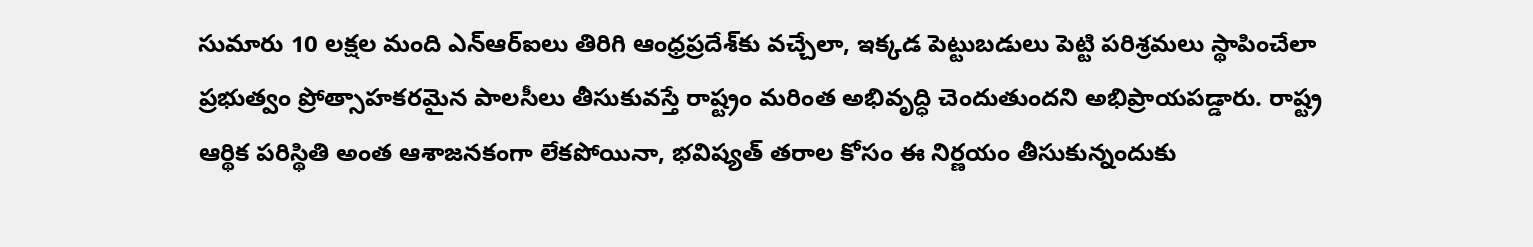సుమారు 10 లక్షల మంది ఎన్ఆర్ఐలు తిరిగి ఆంధ్రప్రదేశ్‌కు వచ్చేలా, ఇక్కడ పెట్టుబడులు పెట్టి పరిశ్రమలు స్థాపించేలా ప్రభుత్వం ప్రోత్సాహకరమైన పాలసీలు తీసుకువస్తే రాష్ట్రం మరింత అభివృద్ధి చెందుతుందని అభిప్రాయపడ్డారు. రాష్ట్ర ఆర్థిక పరిస్థితి అంత ఆశాజనకంగా లేకపోయినా, భవిష్యత్ తరాల కోసం ఈ నిర్ణయం తీసుకున్నందుకు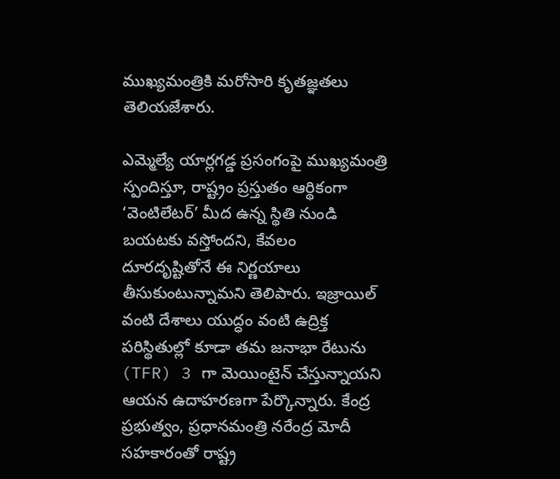ముఖ్యమంత్రికి మరోసారి కృతజ్ఞతలు తెలియజేశారు.

ఎమ్మెల్యే యార్లగడ్డ ప్రసంగంపై ముఖ్యమంత్రి స్పందిస్తూ, రాష్ట్రం ప్రస్తుతం ఆర్థికంగా ‘వెంటిలేటర్’ మీద ఉన్న స్థితి నుండి బయటకు వస్తోందని, కేవలం దూరదృష్టితోనే ఈ నిర్ణయాలు తీసుకుంటున్నామని తెలిపారు. ఇజ్రాయిల్ వంటి దేశాలు యుద్ధం వంటి ఉద్రిక్త పరిస్థితుల్లో కూడా తమ జనాభా రేటును (TFR) 3 గా మెయింటైన్ చేస్తున్నాయని ఆయన ఉదాహరణగా పేర్కొన్నారు. కేంద్ర ప్రభుత్వం, ప్రధానమంత్రి నరేంద్ర మోదీ సహకారంతో రాష్ట్ర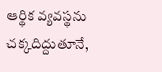ఆర్థిక వ్యవస్థను చక్కదిద్దుతూనే,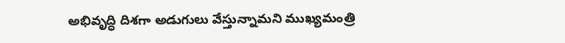అభివృద్ధి దిశగా అడుగులు వేస్తున్నామని ముఖ్యమంత్రి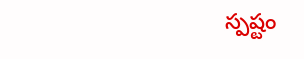స్పష్టం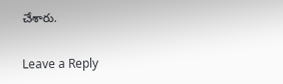చేశారు.

Leave a Reply